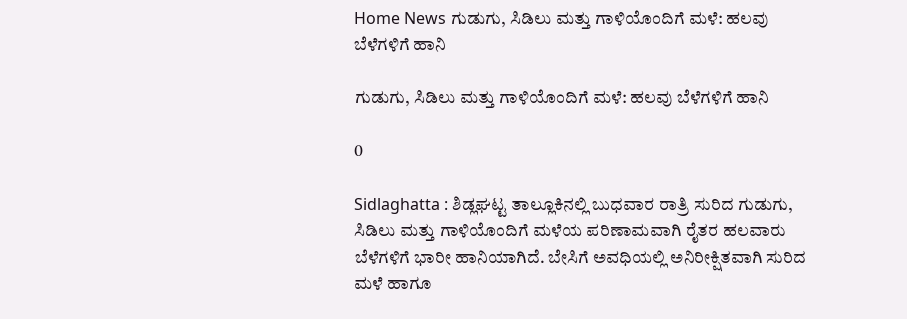Home News ಗುಡುಗು, ಸಿಡಿಲು ಮತ್ತು ಗಾಳಿಯೊಂದಿಗೆ ಮಳೆ: ಹಲವು ಬೆಳೆಗಳಿಗೆ ಹಾನಿ

ಗುಡುಗು, ಸಿಡಿಲು ಮತ್ತು ಗಾಳಿಯೊಂದಿಗೆ ಮಳೆ: ಹಲವು ಬೆಳೆಗಳಿಗೆ ಹಾನಿ

0

Sidlaghatta : ಶಿಡ್ಲಘಟ್ಟ ತಾಲ್ಲೂಕಿನಲ್ಲಿ ಬುಧವಾರ ರಾತ್ರಿ ಸುರಿದ ಗುಡುಗು, ಸಿಡಿಲು ಮತ್ತು ಗಾಳಿಯೊಂದಿಗೆ ಮಳೆಯ ಪರಿಣಾಮವಾಗಿ ರೈತರ ಹಲವಾರು ಬೆಳೆಗಳಿಗೆ ಭಾರೀ ಹಾನಿಯಾಗಿದೆ. ಬೇಸಿಗೆ ಅವಧಿಯಲ್ಲಿ ಅನಿರೀಕ್ಷಿತವಾಗಿ ಸುರಿದ ಮಳೆ ಹಾಗೂ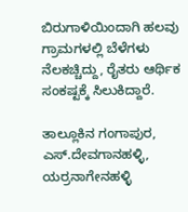ಬಿರುಗಾಳಿಯಿಂದಾಗಿ ಹಲವು ಗ್ರಾಮಗಳಲ್ಲಿ ಬೆಳೆಗಳು ನೆಲಕಚ್ಚಿದ್ದು, ರೈತರು ಆರ್ಥಿಕ ಸಂಕಷ್ಟಕ್ಕೆ ಸಿಲುಕಿದ್ದಾರೆ.

ತಾಲ್ಲೂಕಿನ ಗಂಗಾಪುರ, ಎಸ್.ದೇವಗಾನಹಳ್ಳಿ, ಯರ್ರನಾಗೇನಹಳ್ಳಿ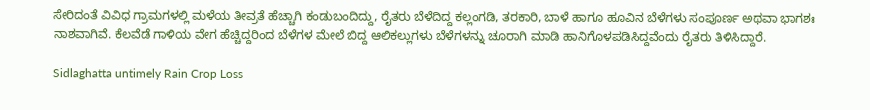ಸೇರಿದಂತೆ ವಿವಿಧ ಗ್ರಾಮಗಳಲ್ಲಿ ಮಳೆಯ ತೀವ್ರತೆ ಹೆಚ್ಚಾಗಿ ಕಂಡುಬಂದಿದ್ದು, ರೈತರು ಬೆಳೆದಿದ್ದ ಕಲ್ಲಂಗಡಿ, ತರಕಾರಿ, ಬಾಳೆ ಹಾಗೂ ಹೂವಿನ ಬೆಳೆಗಳು ಸಂಪೂರ್ಣ ಅಥವಾ ಭಾಗಶಃ ನಾಶವಾಗಿವೆ. ಕೆಲವೆಡೆ ಗಾಳಿಯ ವೇಗ ಹೆಚ್ಚಿದ್ದರಿಂದ ಬೆಳೆಗಳ ಮೇಲೆ ಬಿದ್ದ ಆಲಿಕಲ್ಲುಗಳು ಬೆಳೆಗಳನ್ನು ಚೂರಾಗಿ ಮಾಡಿ ಹಾನಿಗೊಳಪಡಿಸಿದ್ದವೆಂದು ರೈತರು ತಿಳಿಸಿದ್ದಾರೆ.

Sidlaghatta untimely Rain Crop Loss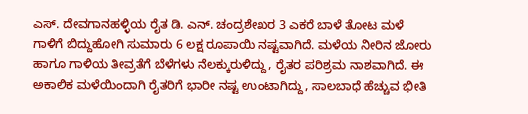ಎಸ್. ದೇವಗಾನಹಳ್ಳಿಯ ರೈತ ಡಿ. ಎನ್. ಚಂದ್ರಶೇಖರ 3 ಎಕರೆ ಬಾಳೆ ತೋಟ ಮಳೆ ಗಾಳಿಗೆ ಬಿದ್ದುಹೋಗಿ ಸುಮಾರು 6 ಲಕ್ಷ ರೂಪಾಯಿ ನಷ್ಟವಾಗಿದೆ. ಮಳೆಯ ನೀರಿನ ಜೋರು ಹಾಗೂ ಗಾಳಿಯ ತೀವ್ರತೆಗೆ ಬೆಳೆಗಳು ನೆಲಕ್ಕುರುಳಿದ್ದು, ರೈತರ ಪರಿಶ್ರಮ ನಾಶವಾಗಿದೆ. ಈ ಅಕಾಲಿಕ ಮಳೆಯಿಂದಾಗಿ ರೈತರಿಗೆ ಭಾರೀ ನಷ್ಟ ಉಂಟಾಗಿದ್ದು, ಸಾಲಬಾಧೆ ಹೆಚ್ಚುವ ಭೀತಿ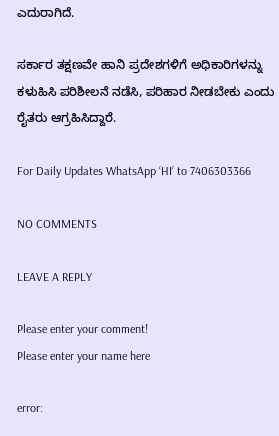ಎದುರಾಗಿದೆ.

ಸರ್ಕಾರ ತಕ್ಷಣವೇ ಹಾನಿ ಪ್ರದೇಶಗಳಿಗೆ ಅಧಿಕಾರಿಗಳನ್ನು ಕಳುಹಿಸಿ ಪರಿಶೀಲನೆ ನಡೆಸಿ, ಪರಿಹಾರ ನೀಡಬೇಕು ಎಂದು ರೈತರು ಆಗ್ರಹಿಸಿದ್ದಾರೆ.

For Daily Updates WhatsApp ‘HI’ to 7406303366

NO COMMENTS

LEAVE A REPLY

Please enter your comment!
Please enter your name here

error: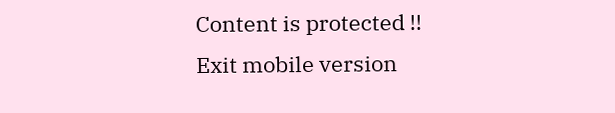Content is protected !!
Exit mobile version